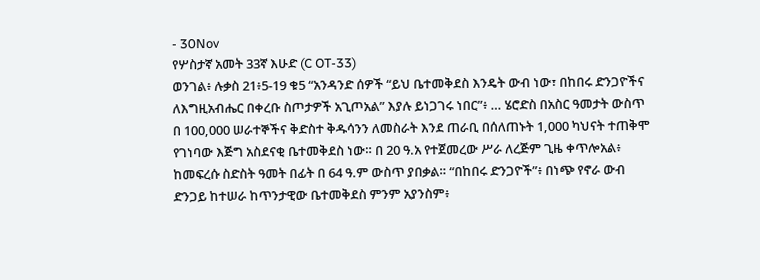- 30Nov
የሦስታኛ አመት 33ኛ እሁድ (C OT-33)
ወንገል፥ ሉቃስ 21፥5-19 ቁ5 “አንዳንድ ሰዎች “ይህ ቤተመቅደስ እንዴት ውብ ነው፣ በከበሩ ድንጋዮችና ለእግዚአብሔር በቀረቡ ስጦታዎች አጊጦአል” እያሉ ይነጋገሩ ነበር”፥ … ሄሮድስ በአስር ዓመታት ውስጥ በ 100,000 ሠራተኞችና ቅድስተ ቅዱሳንን ለመስራት እንደ ጠራቢ በሰለጠኑት 1,000 ካህናት ተጠቅሞ የገነባው እጅግ አስደናቂ ቤተመቅደስ ነው። በ 20 ዓ.አ የተጀመረው ሥራ ለረጅም ጊዜ ቀጥሎአል፥ ከመፍረሱ ስድስት ዓመት በፊት በ 64 ዓ.ም ውስጥ ያበቃል። “በከበሩ ድንጋዮች”፥ በነጭ የኖራ ውብ ድንጋይ ከተሠራ ከጥንታዊው ቤተመቅደስ ምንም አያንስም፥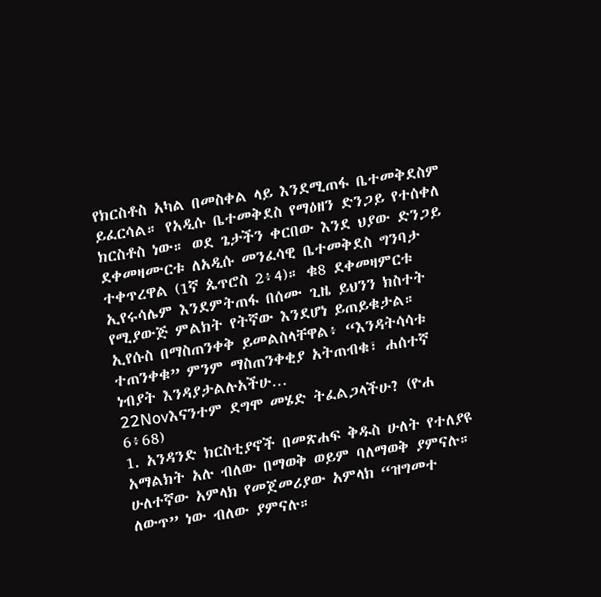የክርስቶስ አካል በመስቀል ላይ እንደሚጠፋ ቤተመቅደስም ይፈርሳል። የአዲሱ ቤተመቅደስ የማዕዘን ድንጋይ የተሰቀለ ክርስቶስ ነው። ወደ ጌታችን ቀርበው እንደ ህያው ድንጋይ ደቀመዛሙርቱ ለአዲሱ መንፈሳዊ ቤተመቅደስ ግንባታ ተቀጥረዋል (1ኛ ጴጥሮስ 2፥4)። ቁ8 ደቀመዛምርቱ ኢየሩሳሌም እንደምትጠፋ በሰሙ ጊዜ ይህንን ክስተት የሚያውጅ ምልክት የትኛው እንደሆነ ይጠይቁታል። ኢየሱስ በማስጠንቀቅ ይመልስላቸዋል፥ “እንዳትሳሳቱ ተጠንቀቁ” ምንም ማስጠንቀቂያ አትጠብቁ፣ ሐሰተኛ ነብያት እንዳያታልሉአችሁ…
22Novእናንተም ደግሞ መሄድ ትፈልጋላችሁ? (ዮሐ 6፥68)
1. አንዳንድ ክርስቲያኖች በመጽሐፍ ቅዱስ ሁለት የተለያዩ አማልክት አሉ ብለው በማወቅ ወይም ባለማወቅ ያምናሉ። ሁለተኛው አምላክ የመጀመሪያው አምላክ “ዝግመተ ለውጥ” ነው ብለው ያምናሉ።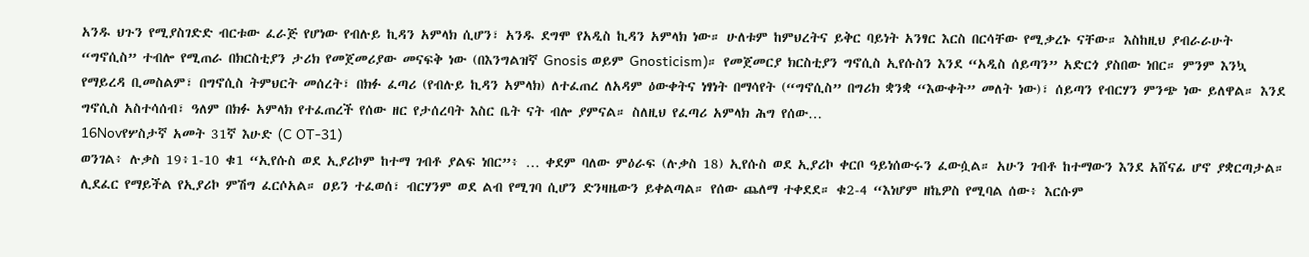አንዱ ህጉን የሚያስገድድ ብርቱው ፈራጅ የሆነው የብሉይ ኪዳን አምላክ ሲሆን፣ አንዱ ደግሞ የአዲስ ኪዳን አምላክ ነው። ሁለቱም ከምህረትና ይቅር ባይነት አንፃር እርስ በርሳቸው የሚቃረኑ ናቸው። እስከዚህ ያብራራሁት “ግኖሲስ” ተብሎ የሚጠራ በክርስቲያን ታሪክ የመጀመሪያው መናፍቅ ነው (በእንግልዝኛ Gnosis ወይም Gnosticism)። የመጀመርያ ክርስቲያን ግኖሲስ ኢየሱስን እንደ “አዲስ ሰይጣን” አድርጎ ያስበው ነበር። ምንም እንኳ የማይረዳ ቢመስልም፣ በግኖሲስ ትምህርት መሰረት፣ በክፉ ፈጣሪ (የብሉይ ኪዳን አምላክ) ለተፈጠረ ለአዳም ዕውቀትና ነፃነት በማሳየት (“ግኖሲስ” በግሪክ ቋንቋ “እውቀት” መለት ነው)፣ ሰይጣን የብርሃን ምንጭ ነው ይለዋል። እንደ ግኖሲስ አስተሳሰብ፣ ዓለም በክፉ አምላክ የተፈጠረች የሰው ዘር የታሰረባት እስር ቤት ናት ብሎ ያምናል። ስለዚህ የፈጣሪ አምላክ ሕግ የሰው…
16Novየሦስታኛ አመት 31ኛ እሁድ (C OT-31)
ወንገል፥ ሉቃስ 19፥1-10 ቁ1 “ኢየሱስ ወደ ኢያሪኮም ከተማ ገብቶ ያልፍ ነበር”፥ … ቀደም ባለው ምዕራፍ (ሉቃስ 18) ኢየሱስ ወደ ኢያሪኮ ቀርቦ ዓይነሰውሩን ፈውሷል። አሁን ገብቶ ከተማውን እንደ አሸናፊ ሆኖ ያቋርጣታል። ሊደፈር የማይችል የኢያሪኮ ምሽግ ፈርሶአል። ዐይን ተፈወሰ፣ ብርሃንም ወደ ልብ የሚገባ ሲሆን ድንዛዜውን ይቀልጣል። የሰው ጨለማ ተቀደደ። ቁ2-4 “እነሆም ዘኬዎስ የሚባል ሰው፥ እርሱም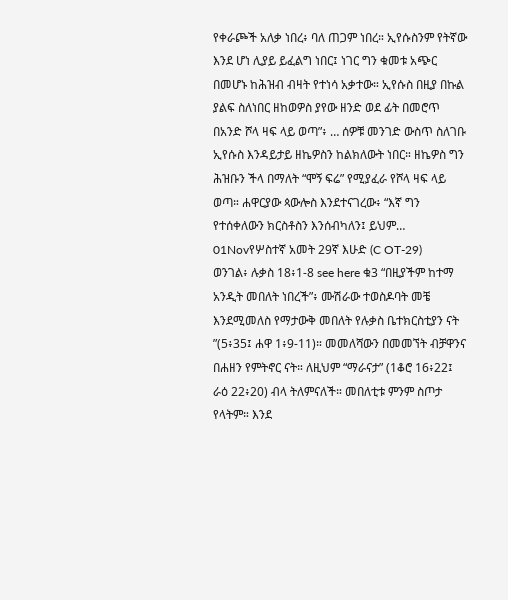የቀራጮች አለቃ ነበረ፥ ባለ ጠጋም ነበረ። ኢየሱስንም የትኛው እንደ ሆነ ሊያይ ይፈልግ ነበር፤ ነገር ግን ቁመቱ አጭር በመሆኑ ከሕዝብ ብዛት የተነሳ አቃተው። ኢየሱስ በዚያ በኩል ያልፍ ስለነበር ዘከወዎስ ያየው ዘንድ ወደ ፊት በመሮጥ በአንድ ሾላ ዛፍ ላይ ወጣ”፥ … ሰዎቹ መንገድ ውስጥ ስለገቡ ኢየሱስ እንዳይታይ ዘኬዎስን ከልክለውት ነበር። ዘኬዎስ ግን ሕዝቡን ችላ በማለት “ሞኝ ፍሬ” የሚያፈራ የሾላ ዛፍ ላይ ወጣ። ሐዋርያው ጳውሎስ እንደተናገረው፥ “እኛ ግን የተሰቀለውን ክርስቶስን እንሰብካለን፤ ይህም…
01Novየሦስተኛ አመት 29ኛ እሁድ (C OT-29)
ወንገል፥ ሉቃስ 18፥1-8 see here ቁ3 “በዚያችም ከተማ አንዲት መበለት ነበረች”፥ ሙሽራው ተወስዶባት መቼ እንደሚመለስ የማታውቅ መበለት የሉቃስ ቤተክርስቲያን ናት ”(5፥35፤ ሐዋ 1፥9-11)። መመለሻውን በመመኘት ብቻዋንና በሐዘን የምትኖር ናት። ለዚህም “ማራናታ” (1ቆሮ 16፥22፤ ራዕ 22፥20) ብላ ትለምናለች። መበለቲቱ ምንም ስጦታ የላትም። እንደ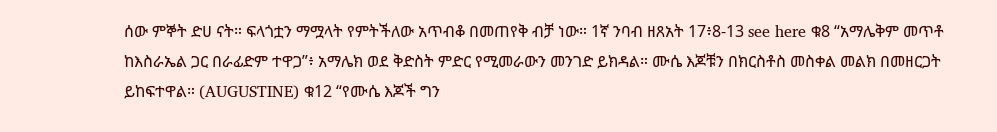ሰው ምኞት ድሀ ናት። ፍላጎቷን ማሟላት የምትችለው አጥብቆ በመጠየቅ ብቻ ነው። 1ኛ ንባብ ዘጸአት 17፥8-13 see here ቁ8 “አማሌቅም መጥቶ ከእስራኤል ጋር በራፊድም ተዋጋ”፥ አማሌክ ወደ ቅድስት ምድር የሚመራውን መንገድ ይክዳል። ሙሴ እጆቹን በክርስቶስ መስቀል መልክ በመዘርጋት ይከፍተዋል። (AUGUSTINE) ቁ12 “የሙሴ እጆች ግን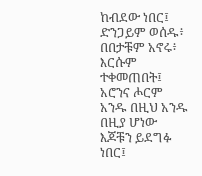ከብደው ነበር፤ ድንጋይም ወሰዱ፥ በበታቹም አኖሩ፥ እርሱም ተቀመጠበት፤ አሮንና ሖርም አንዱ በዚህ አንዱ በዚያ ሆነው እጆቹን ይደግፉ ነበር፤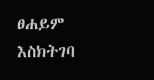ፀሐይም እስክትገባ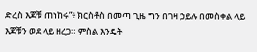ድረስ እጆቹ ጠነከሩ”፥ ክርስቶስ በመጣ ጊዜ ግን በገዛ ኃይሉ በመስቀል ላይ እጆቹን ወደ ላይ ዘረጋ። ምስል እንዴት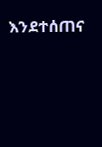እንደተሰጠና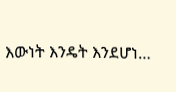እውነት እንዴት እንደሆነ…